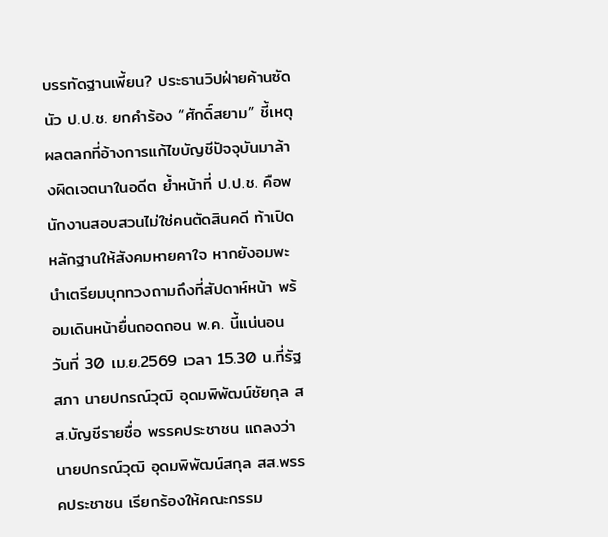บรรทัดฐานเพี้ยน? ประธานวิปฝ่ายค้านซัดนัว ป.ป.ช. ยกคำร้อง “ศักดิ์สยาม” ชี้เหตุผลตลกที่อ้างการแก้ไขบัญชีปัจจุบันมาล้างผิดเจตนาในอดีต ย้ำหน้าที่ ป.ป.ช. คือพนักงานสอบสวนไม่ใช่คนตัดสินคดี ท้าเปิดหลักฐานให้สังคมหายคาใจ หากยังอมพะนำเตรียมบุกทวงถามถึงที่สัปดาห์หน้า พร้อมเดินหน้ายื่นถอดถอน พ.ค. นี้แน่นอน
วันที่ 30 เม.ย.2569 เวลา 15.30 น.ที่รัฐสภา นายปกรณ์วุฒิ อุดมพิพัฒน์ชัยกุล สส.บัญชีรายชื่อ พรรคประชาชน แถลงว่า นายปกรณ์วุฒิ อุดมพิพัฒน์สกุล สส.พรรคประชาชน เรียกร้องให้คณะกรรม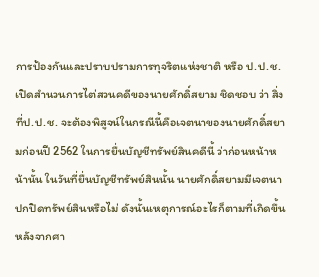การป้องกันและปราบปรามการทุจริตแห่งชาติ หรือ ป.ป.ช. เปิดสำนวนการไต่สวนคดีของนายศักดิ์สยาม ชิดชอบ ว่า สิ่งที่ป.ป.ช. จะต้องพิสูจน์ในกรณีนี้คือเจตนาของนายศักดิ์สยามก่อนปี 2562 ในการยื่นบัญชีทรัพย์สินคดีนี้ ว่าก่อนหน้าหน้านั้น ในวันที่ยื่นบัญชีทรัพย์สินนั้น นายศักดิ์สยามมีเจตนาปกปิดทรัพย์สินหรือไม่ ดังนั้นเหตุการณ์อะไรก็ตามที่เกิดขึ้นหลังจากศา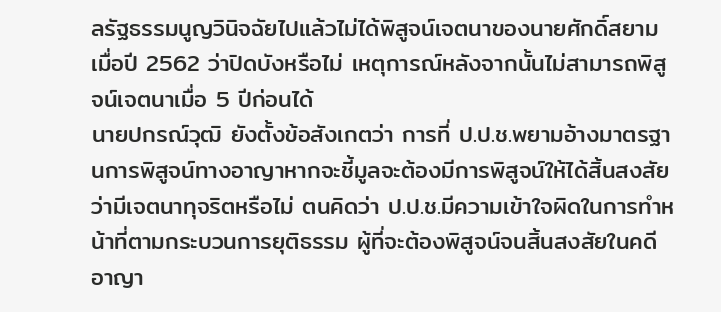ลรัฐธรรมนูญวินิจฉัยไปแล้วไม่ได้พิสูจน์เจตนาของนายศักดิ์สยาม เมื่อปี 2562 ว่าปิดบังหรือไม่ เหตุการณ์หลังจากนั้นไม่สามารถพิสูจน์เจตนาเมื่อ 5 ปีก่อนได้
นายปกรณ์วุฒิ ยังตั้งข้อสังเกตว่า การที่ ป.ป.ช.พยามอ้างมาตรฐานการพิสูจน์ทางอาญาหากจะชี้มูลจะต้องมีการพิสูจน์ให้ได้สิ้นสงสัยว่ามีเจตนาทุจริตหรือไม่ ตนคิดว่า ป.ป.ช.มีความเข้าใจผิดในการทำหน้าที่ตามกระบวนการยุติธรรม ผู้ที่จะต้องพิสูจน์จนสิ้นสงสัยในคดีอาญา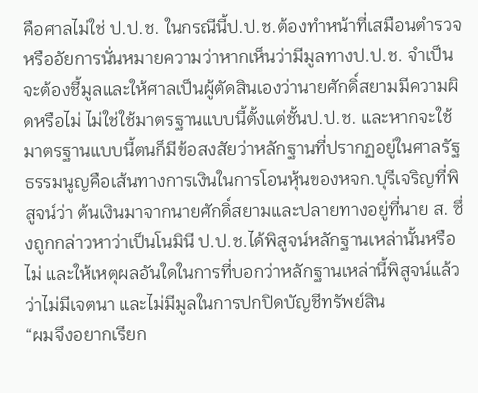คือศาลไม่ใช่ ป.ป.ช. ในกรณีนี้ป.ป.ช.ต้องทำหน้าที่เสมือนตำรวจหรืออัยการนั่นหมายความว่าหากเห็นว่ามีมูลทางป.ป.ช. จำเป็นจะต้องชี้มูลและให้ศาลเป็นผู้ตัดสินเองว่านายศักดิ์สยามมีความผิดหรือไม่ ไม่ใช่ใช้มาตรฐานแบบนี้ตั้งแต่ชั้นป.ป.ช. และหากจะใช้มาตรฐานแบบนี้ตนก็มีข้อสงสัยว่าหลักฐานที่ปรากฏอยู่ในศาลรัฐธรรมนูญคือเส้นทางการเงินในการโอนหุ้นของหจก.บุรีเจริญที่พิสูจน์ว่า ต้นเงินมาจากนายศักดิ์สยามและปลายทางอยู่ที่นาย ส. ซึ่งถูกกล่าวหาว่าเป็นโนมินี ป.ป.ช.ได้พิสูจน์หลักฐานเหล่านั้นหรือไม่ และให้เหตุผลอันใดในการที่บอกว่าหลักฐานเหล่านี้พิสูจน์แล้วว่าไม่มีเจตนา และไม่มีมูลในการปกปิดบัญชีทรัพย์สิน
“ผมจึงอยากเรียก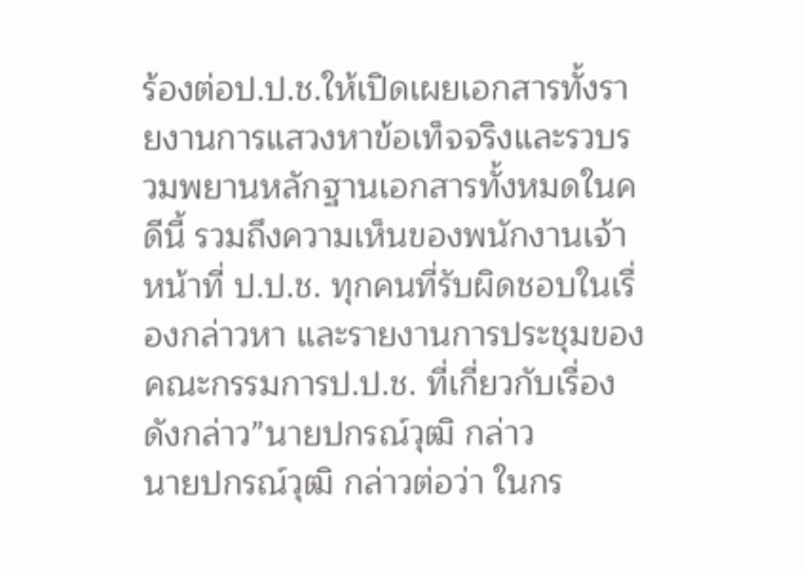ร้องต่อป.ป.ช.ให้เปิดเผยเอกสารทั้งรายงานการแสวงหาข้อเท็จจริงและรวบรวมพยานหลักฐานเอกสารทั้งหมดในคดีนี้ รวมถึงความเห็นของพนักงานเจ้าหน้าที่ ป.ป.ช. ทุกคนที่รับผิดชอบในเรื่องกล่าวหา และรายงานการประชุมของคณะกรรมการป.ป.ช. ที่เกี่ยวกับเรื่องดังกล่าว”นายปกรณ์วุฒิ กล่าว
นายปกรณ์วุฒิ กล่าวต่อว่า ในกร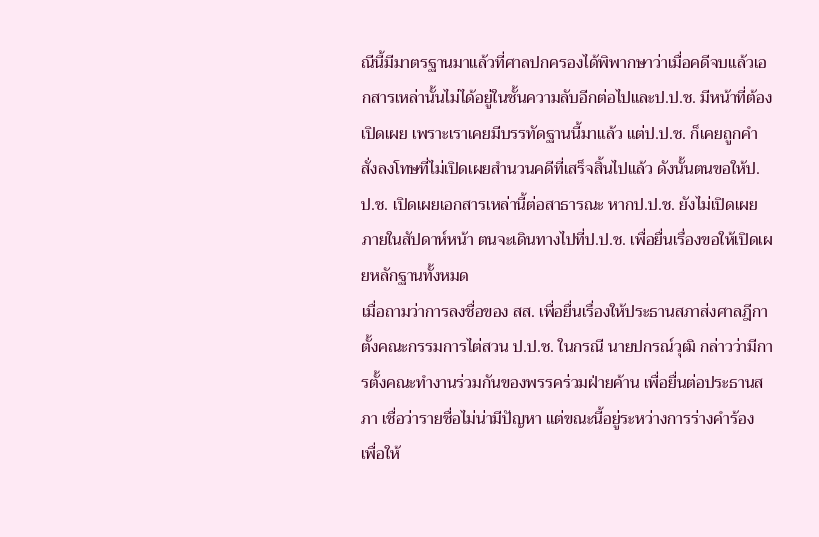ณีนี้มีมาตรฐานมาแล้วที่ศาลปกครองได้พิพากษาว่าเมื่อคดีจบแล้วเอกสารเหล่านั้นไม่ได้อยู่ในชั้นความลับอีกต่อไปและป.ป.ช. มีหน้าที่ต้องเปิดเผย เพราะเราเคยมีบรรทัดฐานนี้มาแล้ว แต่ป.ป.ช. ก็เคยถูกคำสั่งลงโทษที่ไม่เปิดเผยสำนวนคดีที่เสร็จสิ้นไปแล้ว ดังนั้นตนขอให้ป.ป.ช. เปิดเผยเอกสารเหล่านี้ต่อสาธารณะ หากป.ป.ช. ยังไม่เปิดเผยภายในสัปดาห์หน้า ตนจะเดินทางไปที่ป.ป.ช. เพื่อยื่นเรื่องขอให้เปิดเผยหลักฐานทั้งหมด
เมื่อถามว่าการลงชื่อของ สส. เพื่อยื่นเรื่องให้ประธานสภาส่งศาลฎีกาตั้งคณะกรรมการไต่สวน ป.ป.ช. ในกรณี นายปกรณ์วุฒิ กล่าวว่ามีการตั้งคณะทำงานร่วมกันของพรรคร่วมฝ่ายค้าน เพื่อยื่นต่อประธานสภา เชื่อว่ารายชื่อไม่น่ามีปัญหา แต่ขณะนี้อยู่ระหว่างการร่างคำร้อง เพื่อให้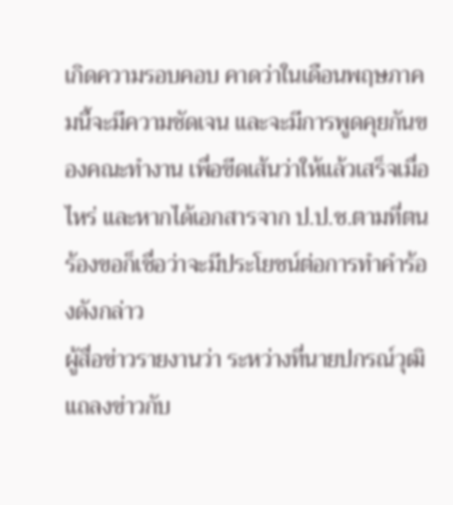เกิดความรอบคอบ คาดว่าในเดือนพฤษภาคมนี้จะมีความชัดเจน และจะมีการพูดคุยกันของคณะทำงาน เพื่อขีดเส้นว่าให้แล้วเสร็จเมื่อไหร่ และหากได้เอกสารจาก ป.ป.ช.ตามที่ตนร้องขอก็เชื่อว่าจะมีประโยชน์ต่อการทำคำร้องดังกล่าว
ผู้สื่อข่าวรายงานว่า ระหว่างที่นายปกรณ์วุฒิ แถลงข่าวกับ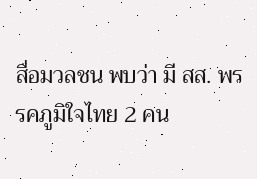สื่อมวลชน พบว่า มี สส. พรรคภูมิใจไทย 2 คน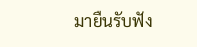มายืนรับฟัง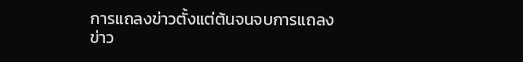การแถลงข่าวตั้งแต่ต้นจนจบการแถลงข่าว